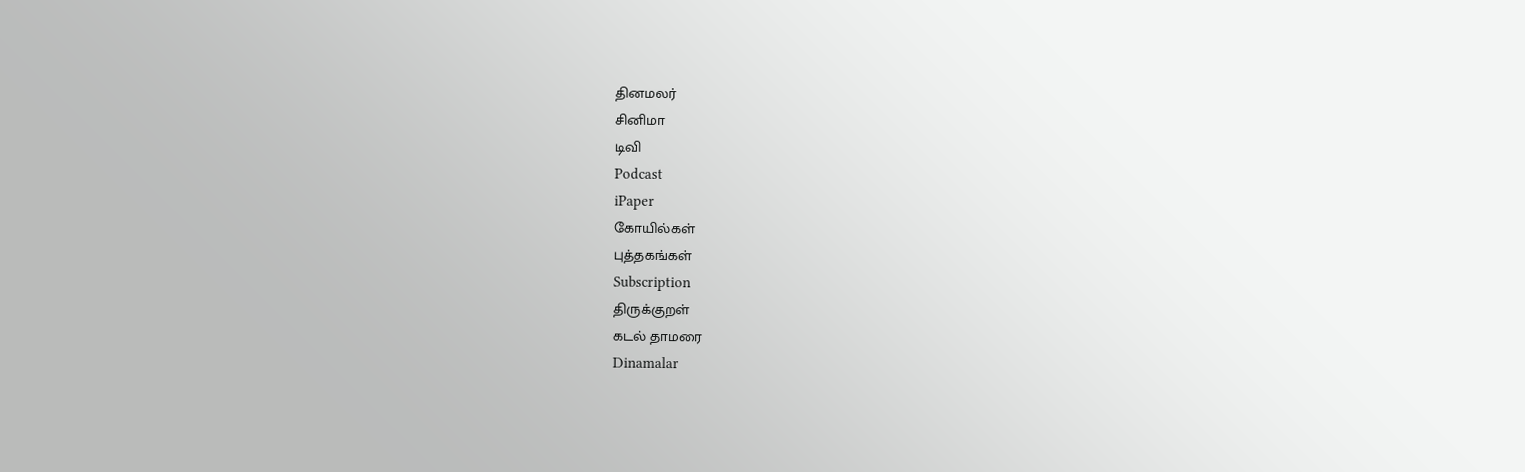தினமலர்
சினிமா
டிவி
Podcast
iPaper
கோயில்கள்
புத்தகங்கள்
Subscription
திருக்குறள்
கடல் தாமரை
Dinamalar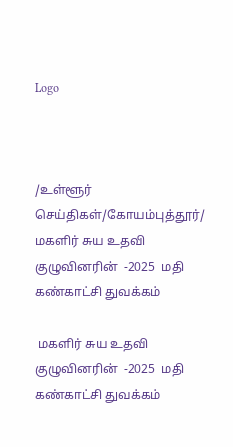Logo



/உள்ளூர் செய்திகள்/கோயம்புத்தூர்/ மகளிர் சுய உதவி குழுவினரின்  -2025  மதி  கண்காட்சி துவக்கம்

 மகளிர் சுய உதவி குழுவினரின்  -2025  மதி  கண்காட்சி துவக்கம்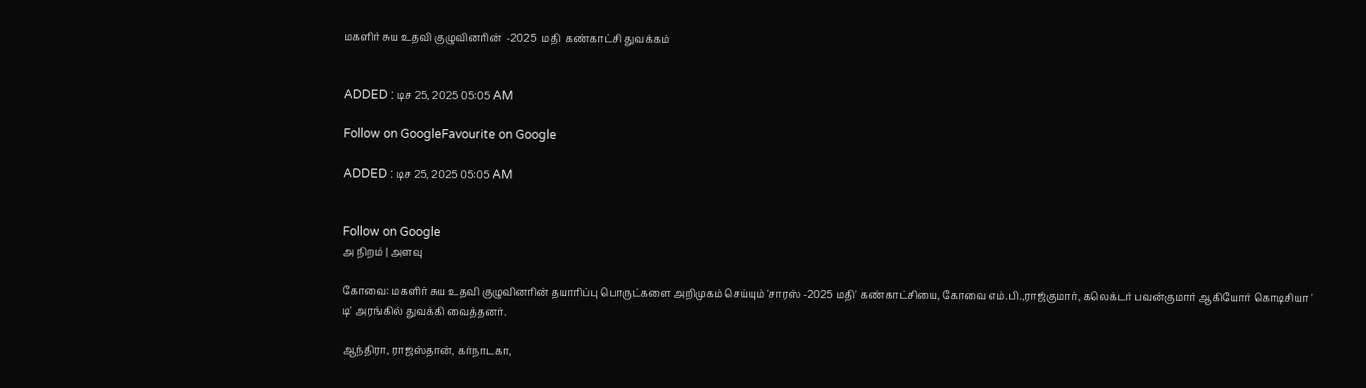மகளிர் சுய உதவி குழுவினரின்  -2025  மதி  கண்காட்சி துவக்கம்


ADDED : டிச 25, 2025 05:05 AM

Follow on GoogleFavourite on Google

ADDED : டிச 25, 2025 05:05 AM


Follow on Google
அ நிறம் | அளவு

கோவை: மகளிர் சுய உதவி குழுவினரின் தயாரிப்பு பொருட்களை அறிமுகம் செய்யும் 'சாரஸ் -2025 மதி' கண்காட்சியை, கோவை எம்.பி.,ராஜ்குமார், கலெக்டர் பவன்குமார் ஆகியோர் கொடிசியா ' டி' அரங்கில் துவக்கி வைத்தனர்.

ஆந்திரா, ராஜஸ்தான், கர்நாடகா,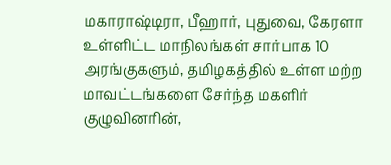மகாராஷ்டிரா, பீஹார், புதுவை, கேரளா உள்ளிட்ட மாநிலங்கள் சார்பாக 10 அரங்குகளும், தமிழகத்தில் உள்ள மற்ற மாவட்டங்களை சேர்ந்த மகளிர் குழுவினரின்,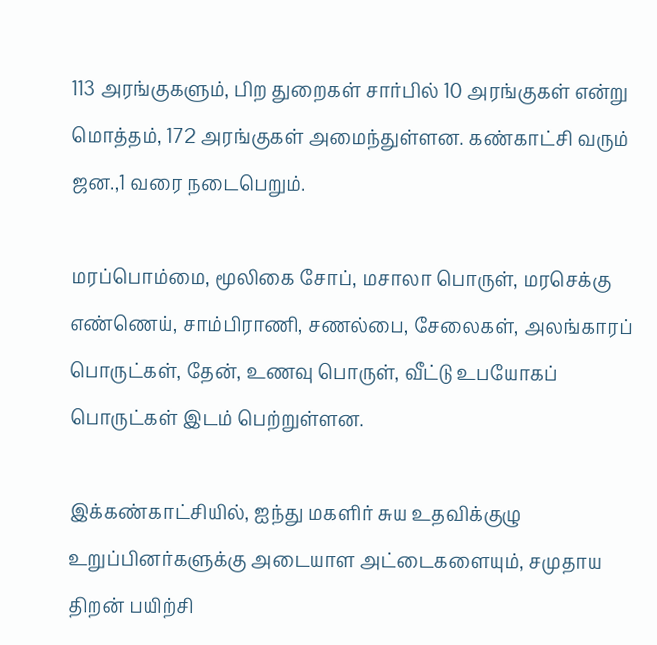113 அரங்குகளும், பிற துறைகள் சார்பில் 10 அரங்குகள் என்று மொத்தம், 172 அரங்குகள் அமைந்துள்ளன. கண்காட்சி வரும் ஜன.,1 வரை நடைபெறும்.

மரப்பொம்மை, மூலிகை சோப், மசாலா பொருள், மரசெக்கு எண்ணெய், சாம்பிராணி, சணல்பை, சேலைகள், அலங்காரப் பொருட்கள், தேன், உணவு பொருள், வீட்டு உபயோகப் பொருட்கள் இடம் பெற்றுள்ளன.

இக்கண்காட்சியில், ஐந்து மகளிர் சுய உதவிக்குழு உறுப்பினர்களுக்கு அடையாள அட்டைகளையும், சமுதாய திறன் பயிற்சி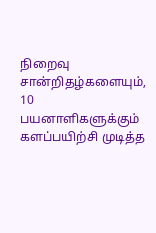நிறைவு சான்றிதழ்களையும், 10 பயனாளிகளுக்கும் களப்பயிற்சி முடித்த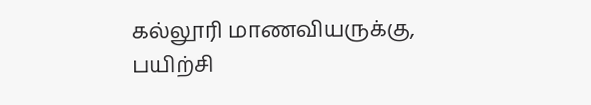கல்லூரி மாணவியருக்கு, பயிற்சி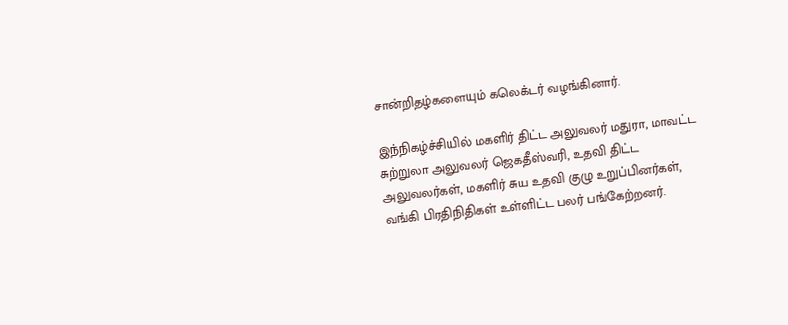சான்றிதழ்களையும் கலெக்டர் வழங்கினார்.

இந்நிகழ்ச்சியில் மகளிர் திட்ட அலுவலர் மதுரா, மாவட்ட சுற்றுலா அலுவலர் ஜெகதீஸ்வரி, உதவி திட்ட அலுவலர்கள், மகளிர் சுய உதவி குழு உறுப்பினர்கள், வங்கி பிரதிநிதிகள் உள்ளிட்ட பலர் பங்கேற்றனர்.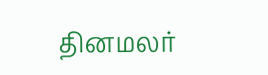தினமலர்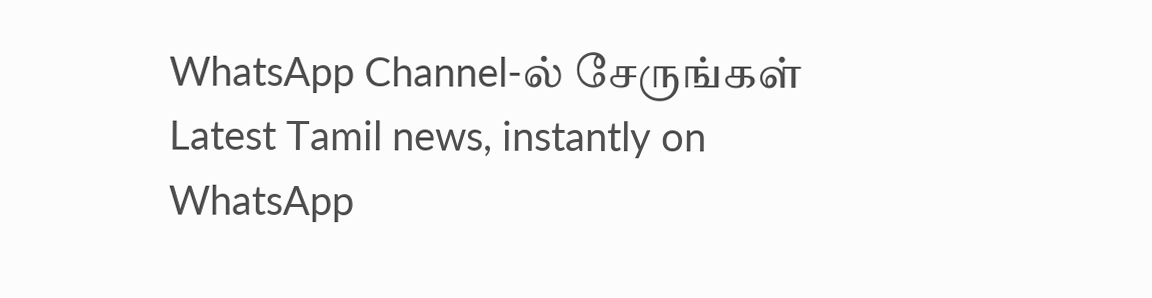WhatsApp Channel-ல் சேருங்கள்
Latest Tamil news, instantly on WhatsApp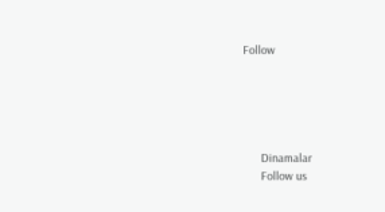Follow





      Dinamalar
      Follow us